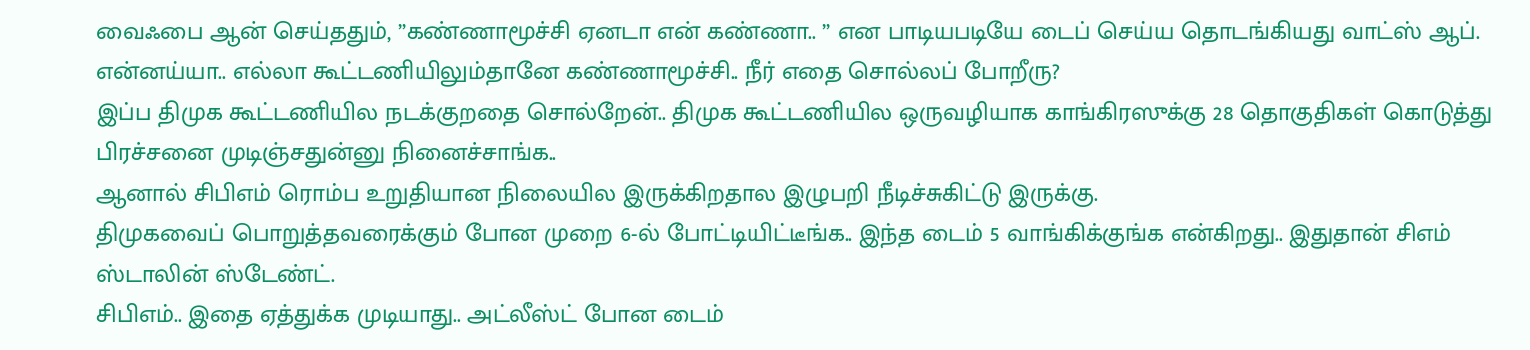வைஃபை ஆன் செய்ததும், ”கண்ணாமூச்சி ஏனடா என் கண்ணா.. ” என பாடியபடியே டைப் செய்ய தொடங்கியது வாட்ஸ் ஆப்.
என்னய்யா.. எல்லா கூட்டணியிலும்தானே கண்ணாமூச்சி.. நீர் எதை சொல்லப் போறீரு?
இப்ப திமுக கூட்டணியில நடக்குறதை சொல்றேன்.. திமுக கூட்டணியில ஒருவழியாக காங்கிரஸுக்கு 28 தொகுதிகள் கொடுத்து பிரச்சனை முடிஞ்சதுன்னு நினைச்சாங்க..
ஆனால் சிபிஎம் ரொம்ப உறுதியான நிலையில இருக்கிறதால இழுபறி நீடிச்சுகிட்டு இருக்கு.
திமுகவைப் பொறுத்தவரைக்கும் போன முறை 6-ல் போட்டியிட்டீங்க.. இந்த டைம் 5 வாங்கிக்குங்க என்கிறது.. இதுதான் சிஎம் ஸ்டாலின் ஸ்டேண்ட்.
சிபிஎம்.. இதை ஏத்துக்க முடியாது.. அட்லீஸ்ட் போன டைம்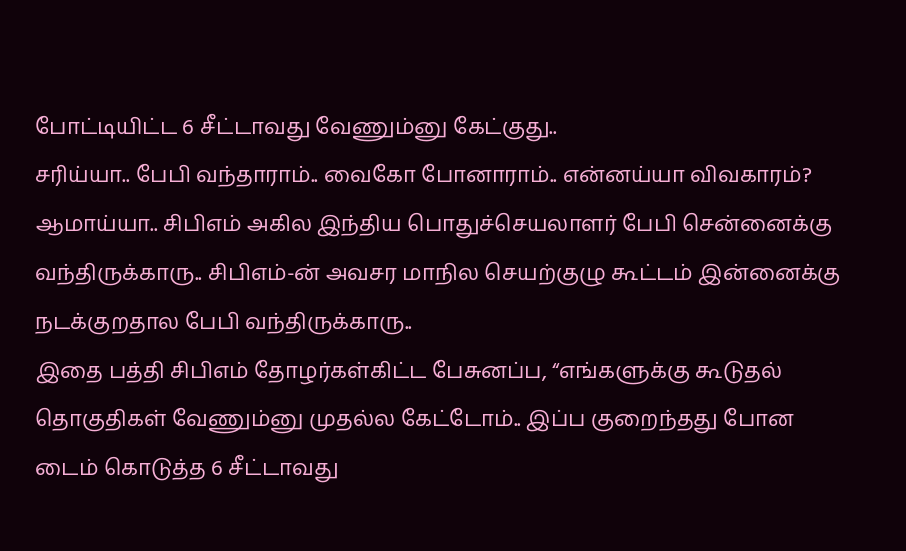போட்டியிட்ட 6 சீட்டாவது வேணும்னு கேட்குது..
சரிய்யா.. பேபி வந்தாராம்.. வைகோ போனாராம்.. என்னய்யா விவகாரம்?
ஆமாய்யா.. சிபிஎம் அகில இந்திய பொதுச்செயலாளர் பேபி சென்னைக்கு வந்திருக்காரு.. சிபிஎம்-ன் அவசர மாநில செயற்குழு கூட்டம் இன்னைக்கு நடக்குறதால பேபி வந்திருக்காரு..
இதை பத்தி சிபிஎம் தோழர்கள்கிட்ட பேசுனப்ப, “எங்களுக்கு கூடுதல் தொகுதிகள் வேணும்னு முதல்ல கேட்டோம்.. இப்ப குறைந்தது போன டைம் கொடுத்த 6 சீட்டாவது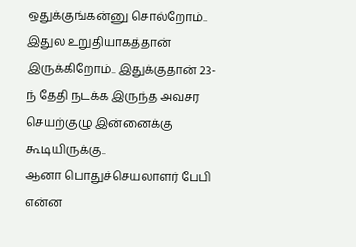ஒதுக்குங்கன்னு சொல்றோம்.. இதுல உறுதியாகத்தான் இருக்கிறோம்.. இதுக்குதான் 23-ந் தேதி நடக்க இருந்த அவசர செயற்குழு இன்னைக்கு கூடியிருக்கு..
ஆனா பொதுச்செயலாளர் பேபி என்ன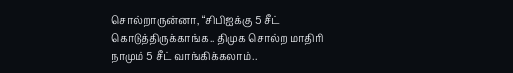சொல்றாருன்னா, “சிபிஐக்கு 5 சீட் கொடுத்திருக்காங்க.. திமுக சொல்ற மாதிரி நாமும் 5 சீட் வாங்கிக்கலாம்..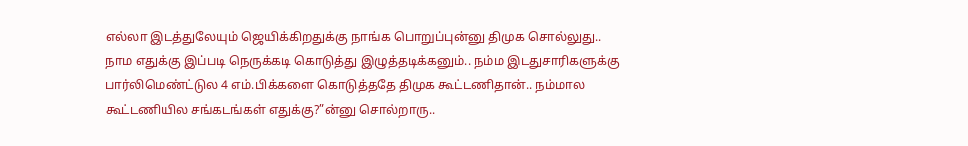எல்லா இடத்துலேயும் ஜெயிக்கிறதுக்கு நாங்க பொறுப்புன்னு திமுக சொல்லுது.. நாம எதுக்கு இப்படி நெருக்கடி கொடுத்து இழுத்தடிக்கனும்.. நம்ம இடதுசாரிகளுக்கு பார்லிமெண்ட்டுல 4 எம்.பிக்களை கொடுத்ததே திமுக கூட்டணிதான்.. நம்மால கூட்டணியில சங்கடங்கள் எதுக்கு?”ன்னு சொல்றாரு..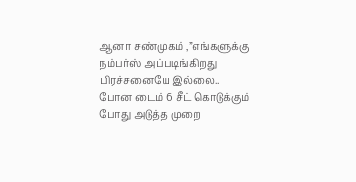ஆனா சண்முகம் ,”எங்களுக்கு நம்பர்ஸ் அப்படிங்கிறது பிரச்சனையே இல்லை.. போன டைம் 6 சீட் கொடுக்கும் போது அடுத்த முறை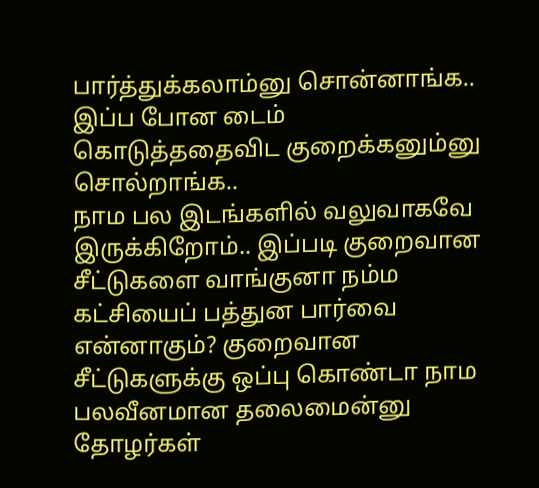பார்த்துக்கலாம்னு சொன்னாங்க.. இப்ப போன டைம் கொடுத்ததைவிட குறைக்கனும்னு சொல்றாங்க..
நாம பல இடங்களில் வலுவாகவே இருக்கிறோம்.. இப்படி குறைவான சீட்டுகளை வாங்குனா நம்ம கட்சியைப் பத்துன பார்வை என்னாகும்? குறைவான சீட்டுகளுக்கு ஒப்பு கொண்டா நாம பலவீனமான தலைமைன்னு தோழர்கள்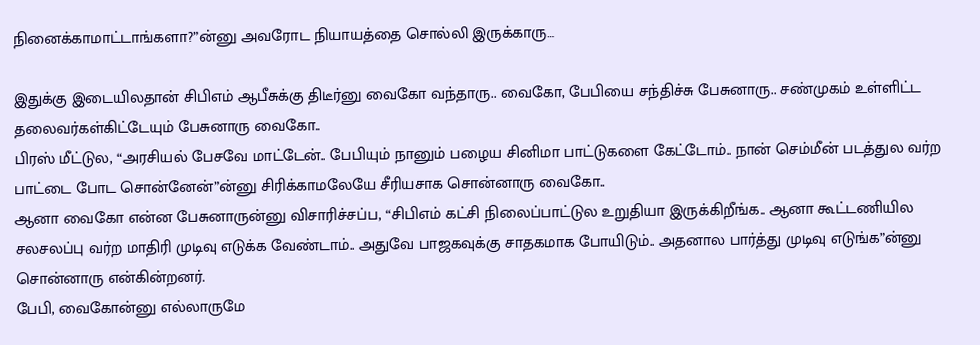நினைக்காமாட்டாங்களா?”ன்னு அவரோட நியாயத்தை சொல்லி இருக்காரு…

இதுக்கு இடையிலதான் சிபிஎம் ஆபீசுக்கு திடீர்னு வைகோ வந்தாரு.. வைகோ, பேபியை சந்திச்சு பேசுனாரு.. சண்முகம் உள்ளிட்ட தலைவர்கள்கிட்டேயும் பேசுனாரு வைகோ..
பிரஸ் மீட்டுல, “அரசியல் பேசவே மாட்டேன்.. பேபியும் நானும் பழைய சினிமா பாட்டுகளை கேட்டோம்.. நான் செம்மீன் படத்துல வர்ற பாட்டை போட சொன்னேன்”ன்னு சிரிக்காமலேயே சீரியசாக சொன்னாரு வைகோ..
ஆனா வைகோ என்ன பேசுனாருன்னு விசாரிச்சப்ப, “சிபிஎம் கட்சி நிலைப்பாட்டுல உறுதியா இருக்கிறீங்க.. ஆனா கூட்டணியில சலசலப்பு வர்ற மாதிரி முடிவு எடுக்க வேண்டாம்.. அதுவே பாஜகவுக்கு சாதகமாக போயிடும்.. அதனால பார்த்து முடிவு எடுங்க”ன்னு சொன்னாரு என்கின்றனர்.
பேபி, வைகோன்னு எல்லாருமே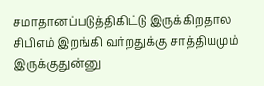சமாதானப்படுத்திகிட்டு இருக்கிறதால சிபிஎம் இறங்கி வர்றதுக்கு சாத்தியமும் இருக்குதுன்னு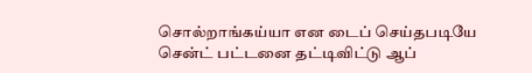சொல்றாங்கய்யா என டைப் செய்தபடியே சென்ட் பட்டனை தட்டிவிட்டு ஆப்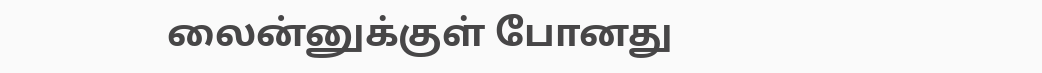லைன்னுக்குள் போனது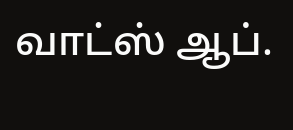வாட்ஸ் ஆப்.